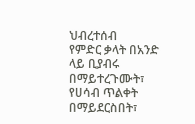ህብረተሰብ
የምድር ቃላት በአንድ ላይ ቢያብሩ በማይተረጉሙት፣ የሀሳብ ጥልቀት በማይደርስበት፣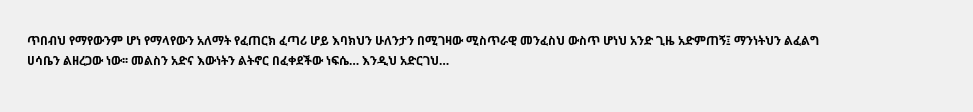ጥበብህ የማየውንም ሆነ የማላየውን አለማት የፈጠርክ ፈጣሪ ሆይ እባክህን ሁለንታን በሚገዛው ሚስጥራዊ መንፈስህ ውስጥ ሆነህ አንድ ጊዜ አድምጠኝ፤ ማንነትህን ልፈልግ ሀሳቤን ልዘረጋው ነው፡፡ መልስን አድና እውነትን ልትኖር በፈቀደችው ነፍሴ… እንዲህ አድርገህ…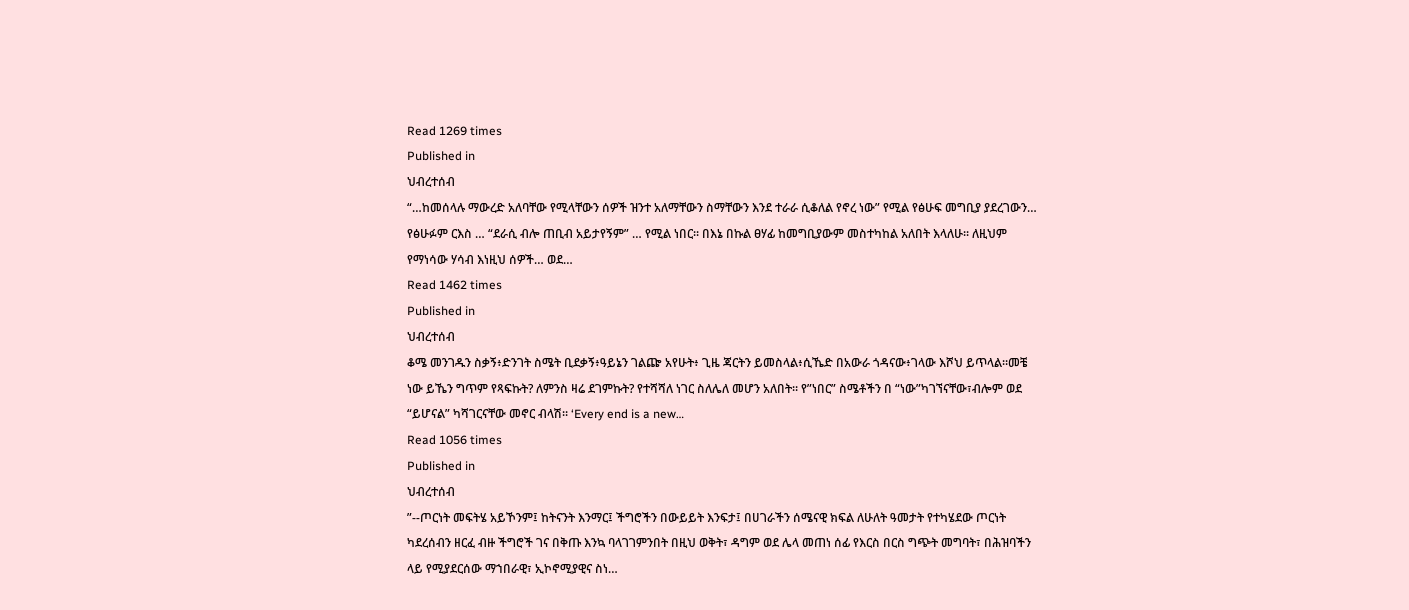Read 1269 times
Published in
ህብረተሰብ
“…ከመሰላሉ ማውረድ አለባቸው የሚላቸውን ሰዎች ዝንተ አለማቸውን ስማቸውን እንደ ተራራ ሲቆለል የኖረ ነው” የሚል የፅሁፍ መግቢያ ያደረገውን… የፅሁፉም ርእስ … “ደራሲ ብሎ ጠቢብ አይታየኝም” … የሚል ነበር፡፡ በእኔ በኩል ፀሃፊ ከመግቢያውም መስተካከል አለበት እላለሁ፡፡ ለዚህም የማነሳው ሃሳብ እነዚህ ሰዎች… ወደ…
Read 1462 times
Published in
ህብረተሰብ
ቆሜ መንገዱን ስቃኝ፥ድንገት ስሜት ቢደቃኝ፥ዓይኔን ገልጬ አየሁት፥ ጊዜ ጃርትን ይመስላል፥ሲኼድ በአውራ ጎዳናው፥ገላው እሾህ ይጥላል።መቼ ነው ይኼን ግጥም የጻፍኩት? ለምንስ ዛሬ ደገምኩት? የተሻሻለ ነገር ስለሌለ መሆን አለበት። የ”ነበር” ስሜቶችን በ “ነው”ካገኘናቸው፣ብሎም ወደ “ይሆናል” ካሻገርናቸው መኖር ብላሽ። ‘Every end is a new…
Read 1056 times
Published in
ህብረተሰብ
”--ጦርነት መፍትሄ አይኾንም፤ ከትናንት እንማር፤ ችግሮችን በውይይት እንፍታ፤ በሀገራችን ሰሜናዊ ክፍል ለሁለት ዓመታት የተካሄደው ጦርነት ካደረሰብን ዘርፈ ብዙ ችግሮች ገና በቅጡ እንኳ ባላገገምንበት በዚህ ወቅት፣ ዳግም ወደ ሌላ መጠነ ሰፊ የእርስ በርስ ግጭት መግባት፣ በሕዝባችን ላይ የሚያደርሰው ማኀበራዊ፣ ኢኮኖሚያዊና ስነ…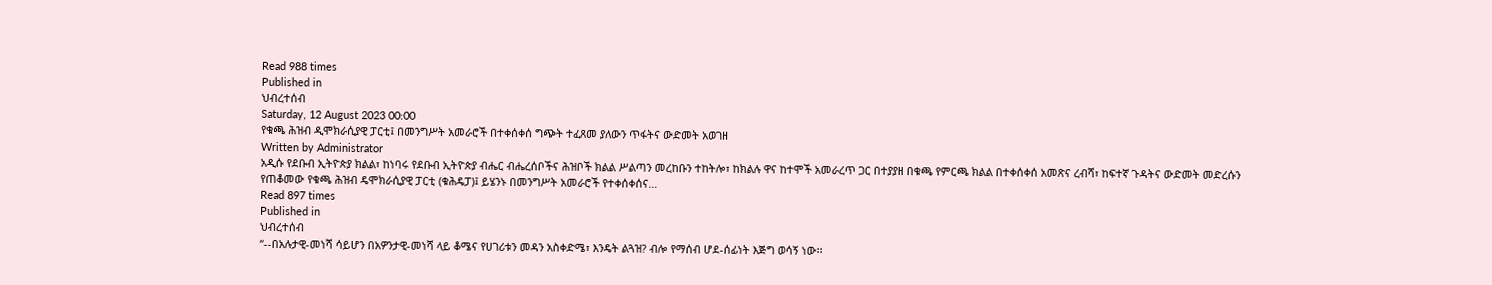Read 988 times
Published in
ህብረተሰብ
Saturday, 12 August 2023 00:00
የቁጫ ሕዝብ ዲሞክራሲያዊ ፓርቲ፤ በመንግሥት አመራሮች በተቀሰቀሰ ግጭት ተፈጸመ ያለውን ጥፋትና ውድመት አወገዘ
Written by Administrator
አዲሱ የደቡብ ኢትዮጵያ ክልል፣ ከነባሩ የደቡብ ኢትዮጵያ ብሔር ብሔረሰቦችና ሕዝቦች ክልል ሥልጣን መረከቡን ተከትሎ፣ ከክልሉ ዋና ከተሞች አመራረጥ ጋር በተያያዘ በቁጫ የምርጫ ክልል በተቀሰቀሰ አመጽና ረብሻ፣ ከፍተኛ ጉዳትና ውድመት መድረሱን የጠቆመው የቁጫ ሕዝብ ዴሞክራሲያዊ ፓርቲ (ቁሕዴፓ)፤ ይሄንኑ በመንግሥት አመራሮች የተቀሰቀሰና…
Read 897 times
Published in
ህብረተሰብ
“--በአሉታዊ-መነሻ ሳይሆን በአዎንታዊ-መነሻ ላይ ቆሜና የሀገሪቱን መዳን አስቀድሜ፣ እንዴት ልጓዝ? ብሎ የማሰብ ሆደ-ሰፊነት እጅግ ወሳኝ ነው፡፡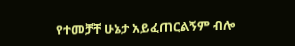የተመቻቸ ሁኔታ አይፈጠርልኝም ብሎ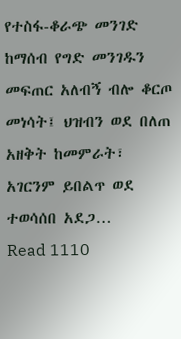የተስፋ-ቆራጭ መንገድ ከማሰብ የግድ መንገዱን መፍጠር አለብኝ ብሎ ቆርጦ መነሳት፤ ህዝብን ወደ በለጠ አዘቅት ከመምራት፣ አገርንም ይበልጥ ወደ ተወሳሰበ አደጋ…
Read 1110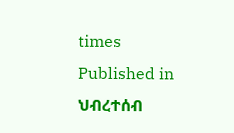times
Published in
ህብረተሰብ